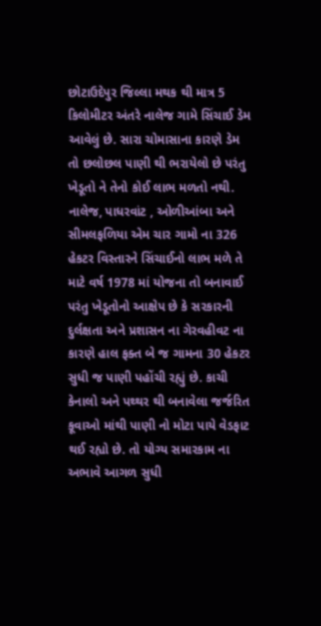છોટાઉદેપુર જિલ્લા મથક થી માત્ર 5 કિલોમીટર અંતરે નાલેજ ગામે સિંચાઈ ડેમ આવેલું છે. સારા ચોમાસાના કારણે ડેમ તો છલોછલ પાણી થી ભરાયેલો છે પરંતુ ખેડૂતો ને તેનો કોઈ લાભ મળતો નથી. નાલેજ, પાધરવાંટ , ઓળીઆંબા અને સીમલફળિયા એમ ચાર ગામો ના 326 હેકટર વિસ્તારને સિંચાઈનો લાભ મળે તે માટે વર્ષ 1978 માં યોજના તો બનાવાઈ પરંતુ ખેડૂતોનો આક્ષેપ છે કે સરકારની દુર્લક્ષતા અને પ્રશાસન ના ગેરવહીવટ ના કારણે હાલ ફક્ત બે જ ગામના 30 હેકટર સુધી જ પાણી પહોંચી રહ્યું છે. કાચી કેનાલો અને પથ્થર થી બનાવેલા જર્જરિત કૂવાઓ માંથી પાણી નો મોટા પાયે વેડફાટ થઈ રહ્યો છે. તો યોગ્ય સમારકામ ના અભાવે આગળ સુધી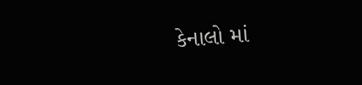કેનાલો માં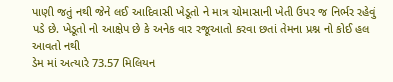પાણી જતું નથી જેને લઈ આદિવાસી ખેડૂતો ને માત્ર ચોમાસાની ખેતી ઉપર જ નિર્ભર રહેવું પડે છે. ખેડૂતો નો આક્ષેપ છે કે અનેક વાર રજૂઆતો કરવા છતાં તેમના પ્રશ્ન નો કોઈ હલ આવતો નથી
ડેમ માં અત્યારે 73.57 મિલિયન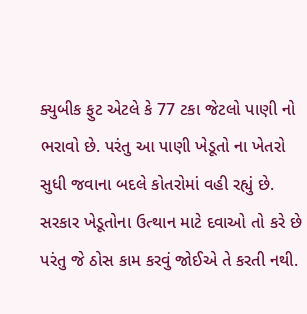ક્યુબીક ફુટ એટલે કે 77 ટકા જેટલો પાણી નો ભરાવો છે. પરંતુ આ પાણી ખેડૂતો ના ખેતરો સુધી જવાના બદલે કોતરોમાં વહી રહ્યું છે. સરકાર ખેડૂતોના ઉત્થાન માટે દવાઓ તો કરે છે પરંતુ જે ઠોસ કામ કરવું જોઈએ તે કરતી નથી.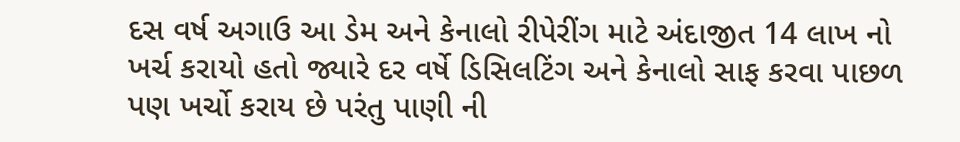દસ વર્ષ અગાઉ આ ડેમ અને કેનાલો રીપેરીંગ માટે અંદાજીત 14 લાખ નો ખર્ચ કરાયો હતો જ્યારે દર વર્ષે ડિસિલટિંગ અને કેનાલો સાફ કરવા પાછળ પણ ખર્ચો કરાય છે પરંતુ પાણી ની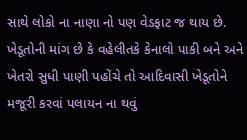સાથે લોકો ના નાણા નો પણ વેડફાટ જ થાય છે. ખેડૂતોની માંગ છે કે વહેલીતકે કેનાલો પાકી બને અને ખેતરો સુધી પાણી પહોંચે તો આદિવાસી ખેડૂતોને મજૂરી કરવાં પલાયન ના થવું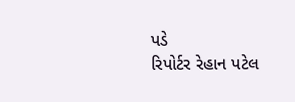પડે
રિપોર્ટર રેહાન પટેલ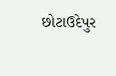છોટાઉદેપુર